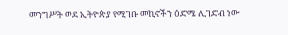መንግሥት ወደ ኢትዮጵያ የሚገቡ መኪኖችን ዕድሜ ሊገድብ ነው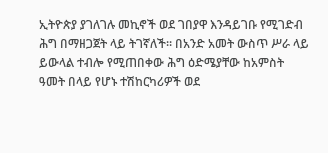ኢትዮጵያ ያገለገሉ መኪኖች ወደ ገበያዋ እንዳይገቡ የሚገድብ ሕግ በማዘጋጀት ላይ ትገኛለች። በአንድ አመት ውስጥ ሥራ ላይ ይውላል ተብሎ የሚጠበቀው ሕግ ዕድሜያቸው ከአምስት ዓመት በላይ የሆኑ ተሽከርካሪዎች ወደ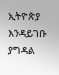ኢትዮጵያ እንዳይገቡ ያግዳል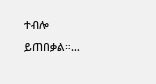ተብሎ ይጠበቃል።…